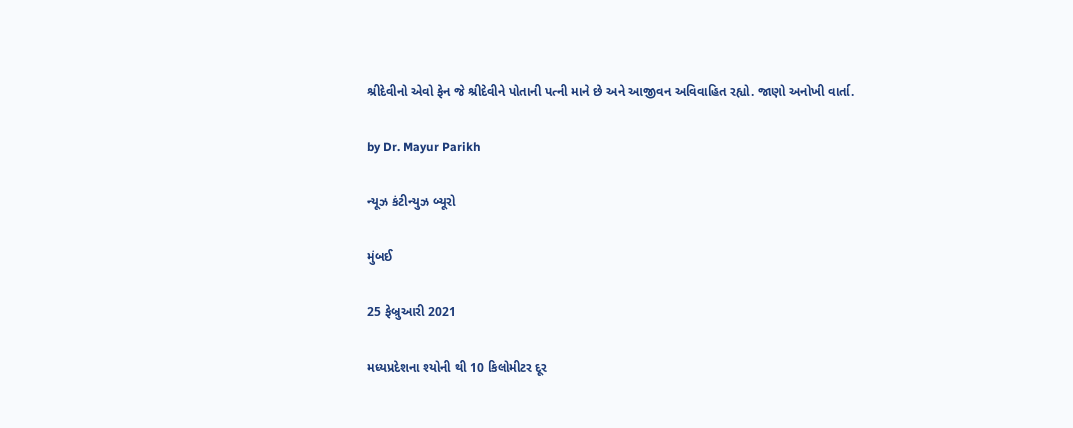શ્રીદેવીનો એવો ફેન જે શ્રીદેવીને પોતાની પત્ની માને છે અને આજીવન અવિવાહિત રહ્યો. જાણો અનોખી વાર્તા.

by Dr. Mayur Parikh

ન્યૂઝ કંટીન્યુઝ બ્યૂરો

મુંબઈ

25 ફેબ્રુઆરી 2021

મધ્યપ્રદેશના શ્યોની થી 10 કિલોમીટર દૂર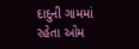દાદુની ગામમાં રહેતા ઓમ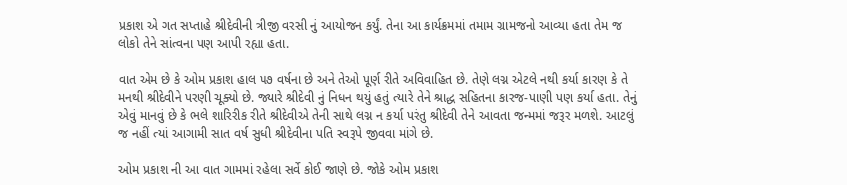પ્રકાશ એ ગત સપ્તાહે શ્રીદેવીની ત્રીજી વરસી નું આયોજન કર્યું. તેના આ કાર્યક્રમમાં તમામ ગ્રામજનો આવ્યા હતા તેમ જ લોકો તેને સાંત્વના પણ આપી રહ્યા હતા.

વાત એમ છે કે ઓમ પ્રકાશ હાલ ૫૭ વર્ષના છે અને તેઓ પૂર્ણ રીતે અવિવાહિત છે. તેણે લગ્ન એટલે નથી કર્યા કારણ કે તે મનથી શ્રીદેવીને પરણી ચૂક્યો છે. જ્યારે શ્રીદેવી નું નિધન થયું હતું ત્યારે તેને શ્રાદ્ધ સહિતના કારજ-પાણી પણ કર્યા હતા. તેનું એવું માનવું છે કે ભલે શારિરીક રીતે શ્રીદેવીએ તેની સાથે લગ્ન ન કર્યા પરંતુ શ્રીદેવી તેને આવતા જન્મમાં જરૂર મળશે. આટલું જ નહીં ત્યાં આગામી સાત વર્ષ સુધી શ્રીદેવીના પતિ સ્વરૂપે જીવવા માંગે છે.

ઓમ પ્રકાશ ની આ વાત ગામમાં રહેલા સર્વે કોઈ જાણે છે. જોકે ઓમ પ્રકાશ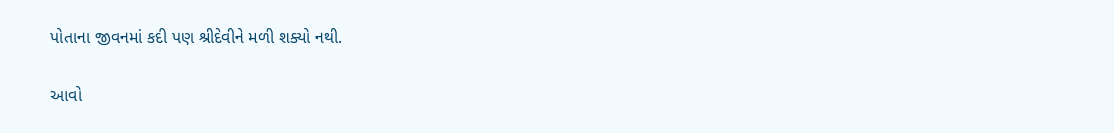પોતાના જીવનમાં કદી પણ શ્રીદેવીને મળી શક્યો નથી.

આવો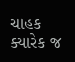ચાહક ક્યારેક જ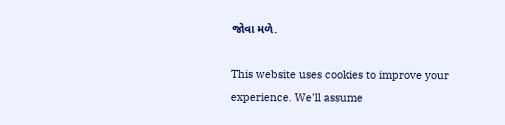જોવા મળે.

This website uses cookies to improve your experience. We'll assume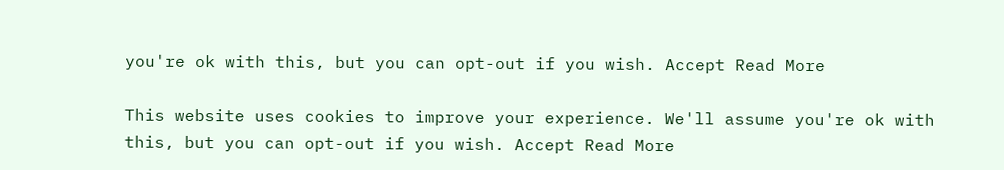you're ok with this, but you can opt-out if you wish. Accept Read More

This website uses cookies to improve your experience. We'll assume you're ok with this, but you can opt-out if you wish. Accept Read More